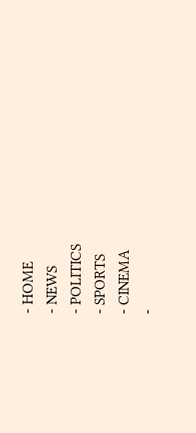- HOME
- NEWS
- POLITICS
- SPORTS
- CINEMA
-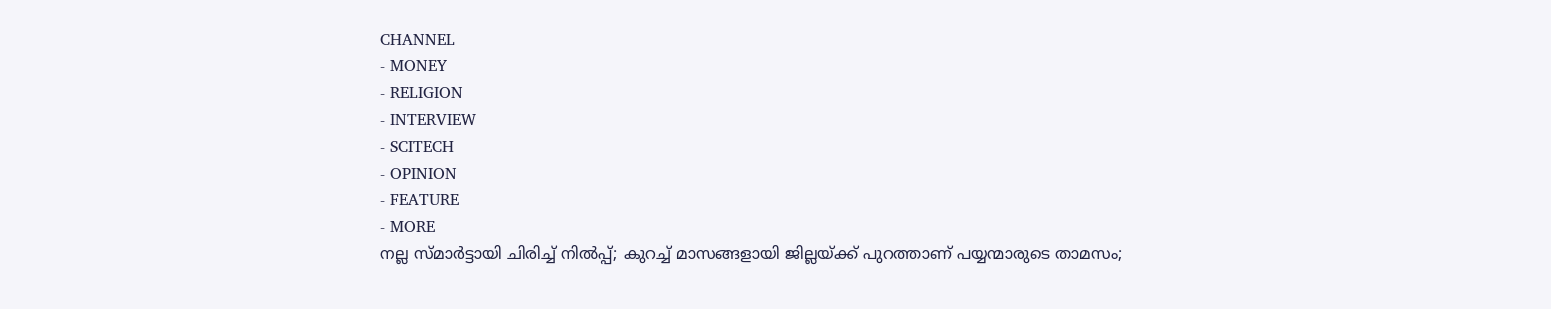CHANNEL
- MONEY
- RELIGION
- INTERVIEW
- SCITECH
- OPINION
- FEATURE
- MORE
നല്ല സ്മാർട്ടായി ചിരിച്ച് നിൽപ്പ്; കുറച്ച് മാസങ്ങളായി ജില്ലയ്ക്ക് പുറത്താണ് പയ്യന്മാരുടെ താമസം;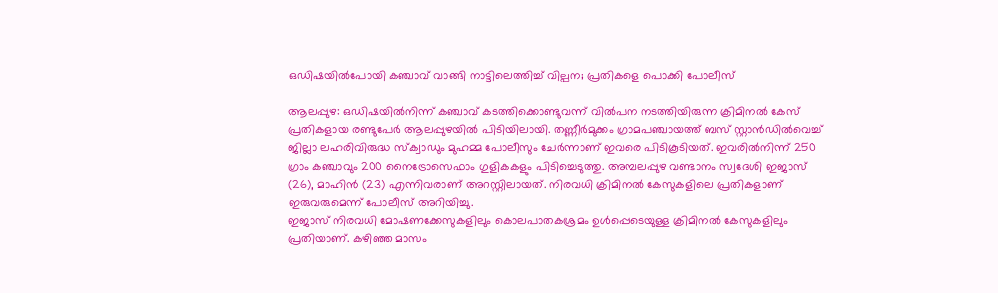ഒഡിഷയിൽപോയി കഞ്ചാവ് വാങ്ങി നാട്ടിലെത്തിച്ച് വില്പന; പ്രതികളെ പൊക്കി പോലീസ്

ആലപ്പുഴ: ഒഡിഷയിൽനിന്ന് കഞ്ചാവ് കടത്തിക്കൊണ്ടുവന്ന് വിൽപന നടത്തിയിരുന്ന ക്രിമിനൽ കേസ് പ്രതികളായ രണ്ടുപേർ ആലപ്പുഴയിൽ പിടിയിലായി. തണ്ണീർമുക്കം ഗ്രാമപഞ്ചായത്ത് ബസ് സ്റ്റാൻഡിൽവെച്ച് ജില്ലാ ലഹരിവിരുദ്ധ സ്ക്വാഡും മുഹമ്മ പോലീസും ചേർന്നാണ് ഇവരെ പിടികൂടിയത്. ഇവരിൽനിന്ന് 250 ഗ്രാം കഞ്ചാവും 200 നൈട്രോസെഫാം ഗുളികകളും പിടിച്ചെടുത്തു. അമ്പലപ്പുഴ വണ്ടാനം സ്വദേശി ഇജാസ് (26), മാഹിൻ (23) എന്നിവരാണ് അറസ്റ്റിലായത്. നിരവധി ക്രിമിനൽ കേസുകളിലെ പ്രതികളാണ് ഇരുവരുമെന്ന് പോലീസ് അറിയിച്ചു.
ഇജാസ് നിരവധി മോഷണക്കേസുകളിലും കൊലപാതകശ്രമം ഉൾപ്പെടെയുള്ള ക്രിമിനൽ കേസുകളിലും പ്രതിയാണ്. കഴിഞ്ഞ മാസം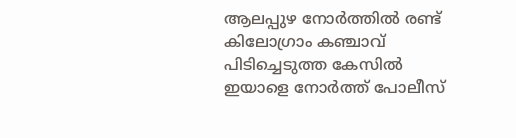ആലപ്പുഴ നോർത്തിൽ രണ്ട് കിലോഗ്രാം കഞ്ചാവ് പിടിച്ചെടുത്ത കേസിൽ ഇയാളെ നോർത്ത് പോലീസ്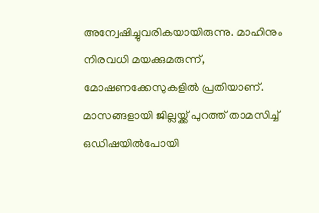അന്വേഷിച്ചുവരികയായിരുന്നു. മാഹിനും നിരവധി മയക്കുമരുന്ന്, മോഷണക്കേസുകളിൽ പ്രതിയാണ്.
മാസങ്ങളായി ജില്ലയ്ക്ക് പുറത്ത് താമസിച്ച് ഒഡിഷയിൽപോയി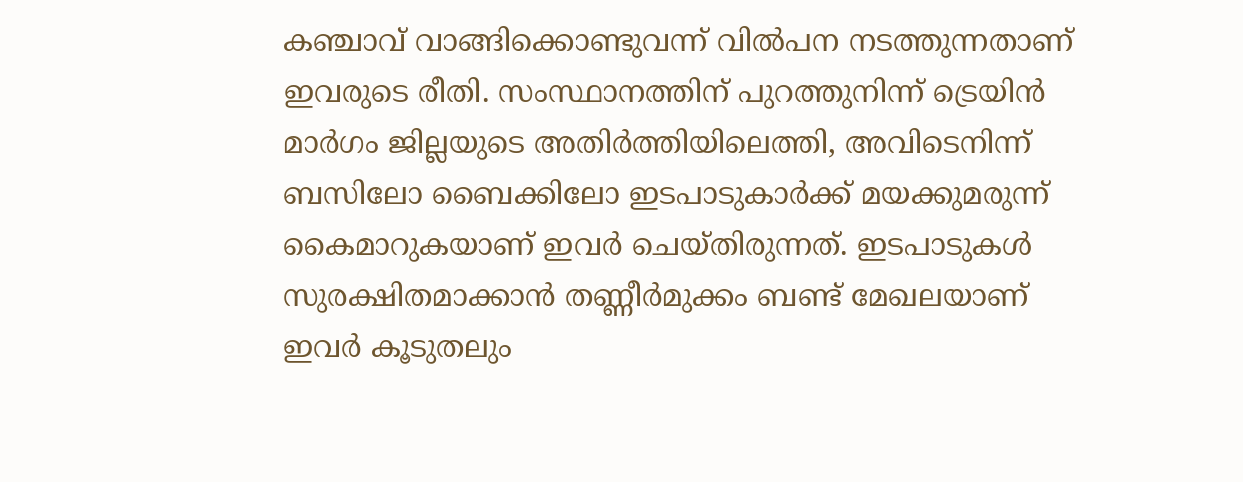കഞ്ചാവ് വാങ്ങിക്കൊണ്ടുവന്ന് വിൽപന നടത്തുന്നതാണ് ഇവരുടെ രീതി. സംസ്ഥാനത്തിന് പുറത്തുനിന്ന് ട്രെയിൻ മാർഗം ജില്ലയുടെ അതിർത്തിയിലെത്തി, അവിടെനിന്ന് ബസിലോ ബൈക്കിലോ ഇടപാടുകാർക്ക് മയക്കുമരുന്ന് കൈമാറുകയാണ് ഇവർ ചെയ്തിരുന്നത്. ഇടപാടുകൾ സുരക്ഷിതമാക്കാൻ തണ്ണീർമുക്കം ബണ്ട് മേഖലയാണ് ഇവർ കൂടുതലും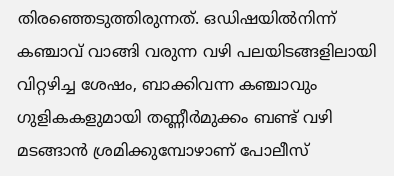തിരഞ്ഞെടുത്തിരുന്നത്. ഒഡിഷയിൽനിന്ന് കഞ്ചാവ് വാങ്ങി വരുന്ന വഴി പലയിടങ്ങളിലായി വിറ്റഴിച്ച ശേഷം, ബാക്കിവന്ന കഞ്ചാവും ഗുളികകളുമായി തണ്ണീർമുക്കം ബണ്ട് വഴി മടങ്ങാൻ ശ്രമിക്കുമ്പോഴാണ് പോലീസ്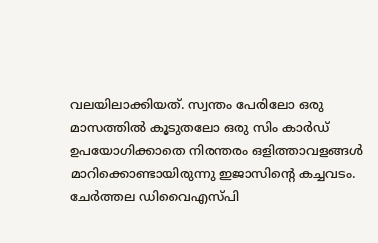വലയിലാക്കിയത്. സ്വന്തം പേരിലോ ഒരു മാസത്തിൽ കൂടുതലോ ഒരു സിം കാർഡ് ഉപയോഗിക്കാതെ നിരന്തരം ഒളിത്താവളങ്ങൾ മാറിക്കൊണ്ടായിരുന്നു ഇജാസിൻ്റെ കച്ചവടം.
ചേർത്തല ഡിവൈഎസ്പി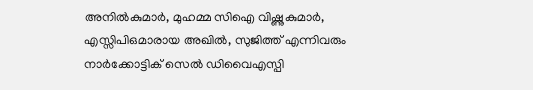അനിൽകുമാർ, മുഹമ്മ സിഐ വിഷ്ണുകുമാർ, എസ്സിപിഒമാരായ അഖിൽ, സുജിത്ത് എന്നിവരും നാർക്കോട്ടിക് സെൽ ഡിവൈഎസ്പി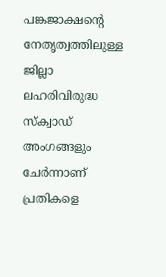പങ്കജാക്ഷൻ്റെ നേതൃത്വത്തിലുള്ള ജില്ലാ ലഹരിവിരുദ്ധ സ്ക്വാഡ് അംഗങ്ങളും ചേർന്നാണ് പ്രതികളെ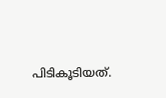പിടികൂടിയത്.